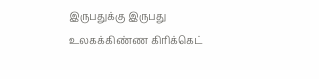இருபதுக்கு இருபது உலகக்கிண்ண கிரிக்கெட்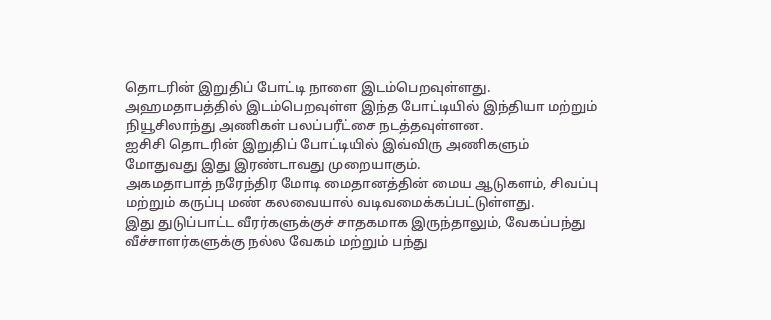தொடரின் இறுதிப் போட்டி நாளை இடம்பெறவுள்ளது.
அஹமதாபத்தில் இடம்பெறவுள்ள இந்த போட்டியில் இந்தியா மற்றும் நியூசிலாந்து அணிகள் பலப்பரீட்சை நடத்தவுள்ளன.
ஐசிசி தொடரின் இறுதிப் போட்டியில் இவ்விரு அணிகளும் மோதுவது இது இரண்டாவது முறையாகும்.
அகமதாபாத் நரேந்திர மோடி மைதானத்தின் மைய ஆடுகளம், சிவப்பு மற்றும் கருப்பு மண் கலவையால் வடிவமைக்கப்பட்டுள்ளது.
இது துடுப்பாட்ட வீரர்களுக்குச் சாதகமாக இருந்தாலும், வேகப்பந்து வீச்சாளர்களுக்கு நல்ல வேகம் மற்றும் பந்து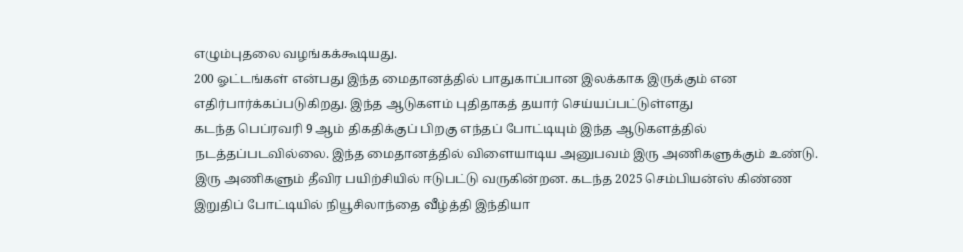எழும்புதலை வழங்கக்கூடியது.
200 ஓட்டங்கள் என்பது இந்த மைதானத்தில் பாதுகாப்பான இலக்காக இருக்கும் என எதிர்பார்க்கப்படுகிறது. இந்த ஆடுகளம் புதிதாகத் தயார் செய்யப்பட்டுள்ளது
கடந்த பெப்ரவரி 9 ஆம் திகதிக்குப் பிறகு எந்தப் போட்டியும் இந்த ஆடுகளத்தில் நடத்தப்படவில்லை. இந்த மைதானத்தில் விளையாடிய அனுபவம் இரு அணிகளுக்கும் உண்டு.
இரு அணிகளும் தீவிர பயிற்சியில் ஈடுபட்டு வருகின்றன. கடந்த 2025 செம்பியன்ஸ் கிண்ண இறுதிப் போட்டியில் நியூசிலாந்தை வீழ்த்தி இந்தியா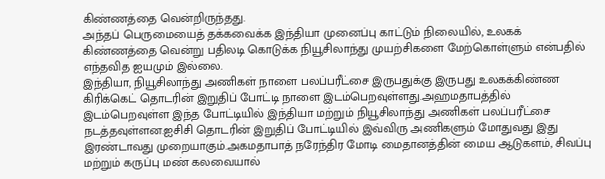கிண்ணத்தை வென்றிருந்தது.
அந்தப் பெருமையைத் தக்கவைக்க இந்தியா முனைப்பு காட்டும் நிலையில், உலகக் கிண்ணத்தை வென்று பதிலடி கொடுக்க நியூசிலாந்து முயற்சிகளை மேற்கொள்ளும் என்பதில் எந்தவித ஐயமும் இல்லை.
இந்தியா, நியூசிலாந்து அணிகள் நாளை பலப்பரீட்சை இருபதுக்கு இருபது உலகக்கிண்ண கிரிக்கெட் தொடரின் இறுதிப் போட்டி நாளை இடம்பெறவுள்ளது.அஹமதாபத்தில் இடம்பெறவுள்ள இந்த போட்டியில் இந்தியா மற்றும் நியூசிலாந்து அணிகள் பலப்பரீட்சை நடத்தவுள்ளன.ஐசிசி தொடரின் இறுதிப் போட்டியில் இவ்விரு அணிகளும் மோதுவது இது இரண்டாவது முறையாகும்.அகமதாபாத் நரேந்திர மோடி மைதானத்தின் மைய ஆடுகளம், சிவப்பு மற்றும் கருப்பு மண் கலவையால்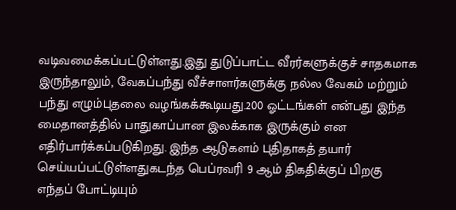வடிவமைக்கப்பட்டுள்ளது.இது துடுப்பாட்ட வீரர்களுக்குச் சாதகமாக இருந்தாலும், வேகப்பந்து வீச்சாளர்களுக்கு நல்ல வேகம் மற்றும் பந்து எழும்புதலை வழங்கக்கூடியது.200 ஓட்டங்கள் என்பது இந்த மைதானத்தில் பாதுகாப்பான இலக்காக இருக்கும் என எதிர்பார்க்கப்படுகிறது. இந்த ஆடுகளம் புதிதாகத் தயார் செய்யப்பட்டுள்ளதுகடந்த பெப்ரவரி 9 ஆம் திகதிக்குப் பிறகு எந்தப் போட்டியும்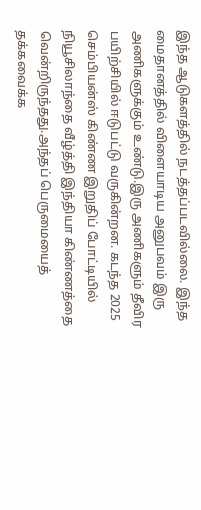இந்த ஆடுகளத்தில் நடத்தப்படவில்லை. இந்த மைதானத்தில் விளையாடிய அனுபவம் இரு அணிகளுக்கும் உண்டு.இரு அணிகளும் தீவிர பயிற்சியில் ஈடுபட்டு வருகின்றன. கடந்த 2025 செம்பியன்ஸ் கிண்ண இறுதிப் போட்டியில் நியூசிலாந்தை வீழ்த்தி இந்தியா கிண்ணத்தை வென்றிருந்தது.அந்தப் பெருமையைத் தக்கவைக்க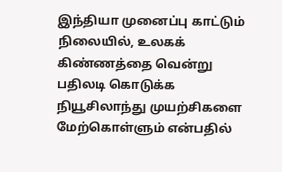இந்தியா முனைப்பு காட்டும் நிலையில், உலகக் கிண்ணத்தை வென்று பதிலடி கொடுக்க நியூசிலாந்து முயற்சிகளை மேற்கொள்ளும் என்பதில்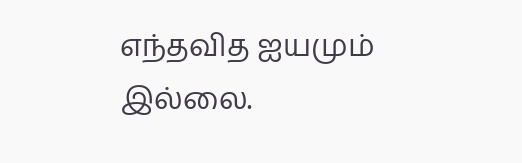எந்தவித ஐயமும் இல்லை.